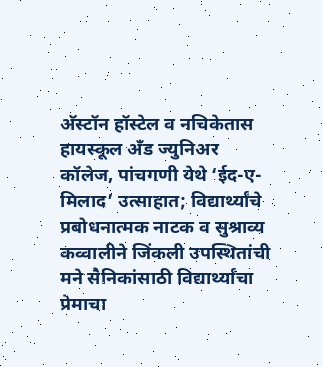अ‍ॅस्टॉन हॉस्टेल व नचिकेतास हायस्कूल अँड ज्युनिअर कॉलेज, पांचगणी येथे ‘ईद-ए-मिलाद’ उत्साहात; विद्यार्थ्यांचे प्रबोधनात्मक नाटक व सुश्राव्य कव्वालीने जिंकली उपस्थितांची मने सैनिकांसाठी विद्यार्थ्यांचा प्रेमाचा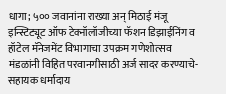धागा; ५०० जवानांना राख्या अन् मिठाई मंजू इन्स्टिट्यूट ऑफ टेक्नॉलॉजीच्या फॅशन डिझाईनिंग व हॉटेल मॅनेजमेंट विभागाचा उपक्रम गणेशोत्सव मंडळांनी विहित परवानगीसाठी अर्ज सादर करण्याचे-सहायक धर्मादाय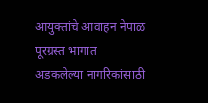आयुक्तांचे आवाहन नेपाळ पूरग्रस्त भागात अडकलेल्या नागरिकांसाठी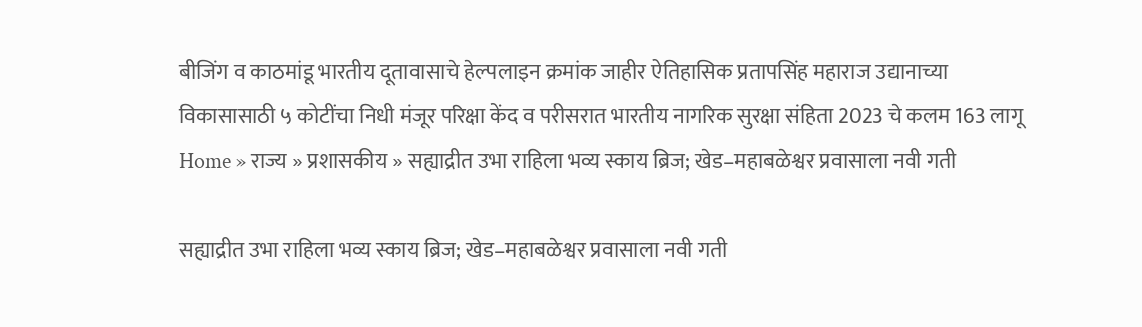बीजिंग व काठमांडू भारतीय दूतावासाचे हेल्पलाइन क्रमांक जाहीर ऐतिहासिक प्रतापसिंह महाराज उद्यानाच्या विकासासाठी ५ कोटींचा निधी मंजूर परिक्षा केंद व परीसरात भारतीय नागरिक सुरक्षा संहिता 2023 चे कलम 163 लागू
Home » राज्य » प्रशासकीय » सह्याद्रीत उभा राहिला भव्य स्काय ब्रिज; खेड–महाबळेश्वर प्रवासाला नवी गती

सह्याद्रीत उभा राहिला भव्य स्काय ब्रिज; खेड–महाबळेश्वर प्रवासाला नवी गती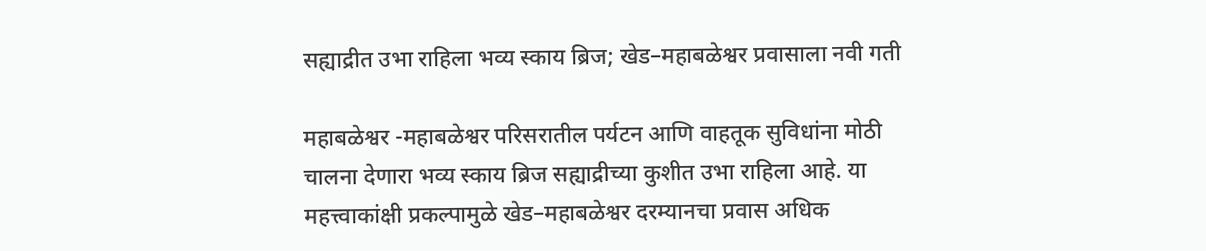सह्याद्रीत उभा राहिला भव्य स्काय ब्रिज; खेड–महाबळेश्वर प्रवासाला नवी गती

महाबळेश्वर -महाबळेश्वर परिसरातील पर्यटन आणि वाहतूक सुविधांना मोठी चालना देणारा भव्य स्काय ब्रिज सह्याद्रीच्या कुशीत उभा राहिला आहे. या महत्त्वाकांक्षी प्रकल्पामुळे खेड–महाबळेश्वर दरम्यानचा प्रवास अधिक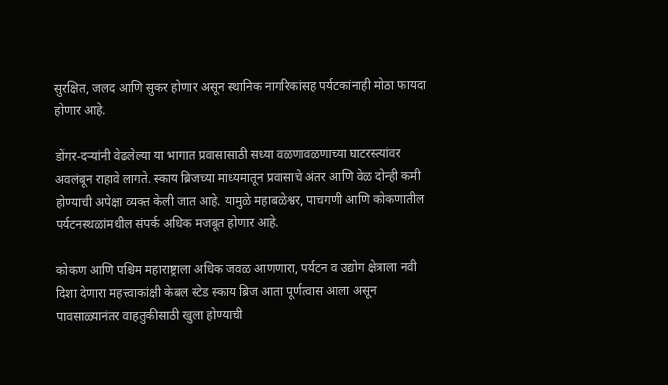सुरक्षित, जलद आणि सुकर होणार असून स्थानिक नागरिकांसह पर्यटकांनाही मोठा फायदा होणार आहे.

डोंगर-दऱ्यांनी वेढलेल्या या भागात प्रवासासाठी सध्या वळणावळणाच्या घाटरस्त्यांवर अवलंबून राहावे लागते. स्काय ब्रिजच्या माध्यमातून प्रवासाचे अंतर आणि वेळ दोन्ही कमी होण्याची अपेक्षा व्यक्त केली जात आहे. यामुळे महाबळेश्वर, पाचगणी आणि कोकणातील पर्यटनस्थळांमधील संपर्क अधिक मजबूत होणार आहे.

कोकण आणि पश्चिम महाराष्ट्राला अधिक जवळ आणणारा, पर्यटन व उद्योग क्षेत्राला नवी दिशा देणारा महत्त्वाकांक्षी केबल स्टेड स्काय ब्रिज आता पूर्णत्वास आला असून पावसाळ्यानंतर वाहतुकीसाठी खुला होण्याची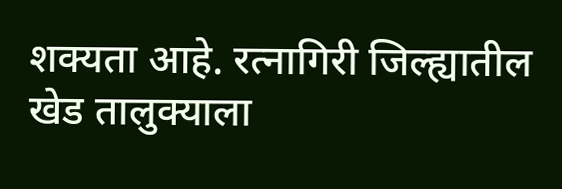शक्यता आहे. रत्नागिरी जिल्ह्यातील खेड तालुक्याला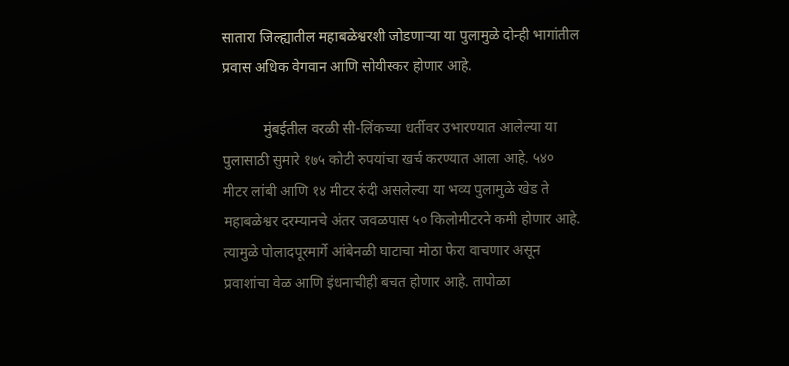सातारा जिल्ह्यातील महाबळेश्वरशी जोडणाऱ्या या पुलामुळे दोन्ही भागांतील प्रवास अधिक वेगवान आणि सोयीस्कर होणार आहे.

           मुंबईतील वरळी सी-लिंकच्या धर्तीवर उभारण्यात आलेल्या या पुलासाठी सुमारे १७५ कोटी रुपयांचा खर्च करण्यात आला आहे. ५४० मीटर लांबी आणि १४ मीटर रुंदी असलेल्या या भव्य पुलामुळे खेड ते महाबळेश्वर दरम्यानचे अंतर जवळपास ५० किलोमीटरने कमी होणार आहे. त्यामुळे पोलादपूरमार्गे आंबेनळी घाटाचा मोठा फेरा वाचणार असून प्रवाशांचा वेळ आणि इंधनाचीही बचत होणार आहे. तापोळा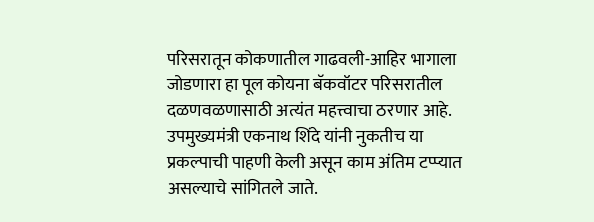परिसरातून कोकणातील गाढवली-आहिर भागाला जोडणारा हा पूल कोयना बॅकवॉटर परिसरातील दळणवळणासाठी अत्यंत महत्त्वाचा ठरणार आहे. उपमुख्यमंत्री एकनाथ शिंदे यांनी नुकतीच या प्रकल्पाची पाहणी केली असून काम अंतिम टप्प्यात असल्याचे सांगितले जाते.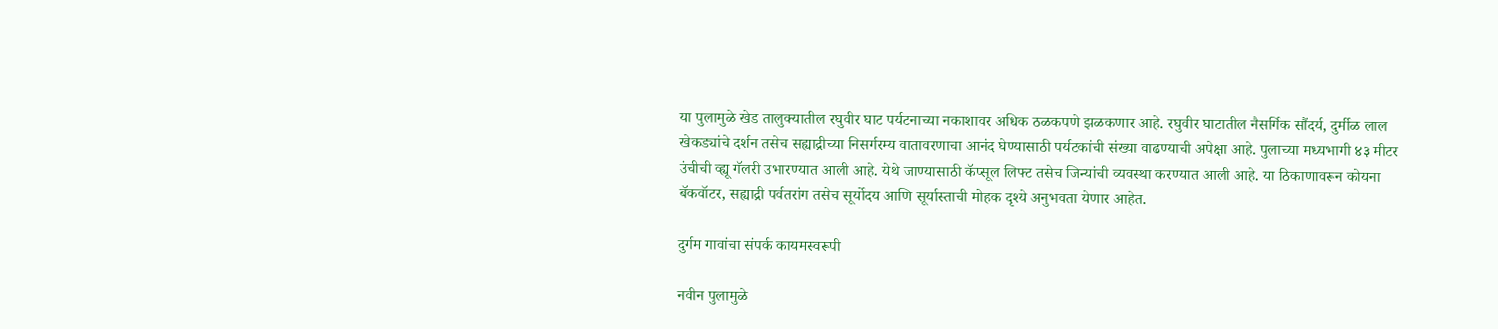या पुलामुळे खेड तालुक्यातील रघुवीर घाट पर्यटनाच्या नकाशावर अधिक ठळकपणे झळकणार आहे. रघुवीर घाटातील नैसर्गिक सौंदर्य, दुर्मीळ लाल खेकड्यांचे दर्शन तसेच सह्याद्रीच्या निसर्गरम्य वातावरणाचा आनंद घेण्यासाठी पर्यटकांची संख्या वाढण्याची अपेक्षा आहे. पुलाच्या मध्यभागी ४३ मीटर उंचीची व्ह्यू गॅलरी उभारण्यात आली आहे. येथे जाण्यासाठी कॅप्सूल लिफ्ट तसेच जिन्यांची व्यवस्था करण्यात आली आहे. या ठिकाणावरून कोयना बॅकवॉटर, सह्याद्री पर्वतरांग तसेच सूर्योदय आणि सूर्यास्ताची मोहक दृश्ये अनुभवता येणार आहेत.

दुर्गम गावांचा संपर्क कायमस्वरूपी

नवीन पुलामुळे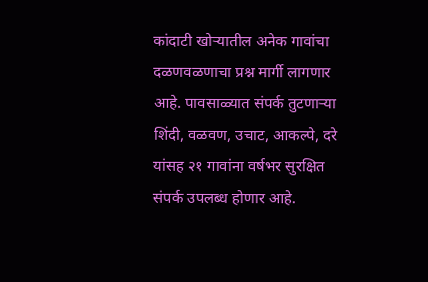कांदाटी खोऱ्यातील अनेक गावांचा दळणवळणाचा प्रश्न मार्गी लागणार आहे. पावसाळ्यात संपर्क तुटणाऱ्या शिंदी, वळवण, उचाट, आकल्पे, दरे यांसह २१ गावांना वर्षभर सुरक्षित संपर्क उपलब्ध होणार आहे.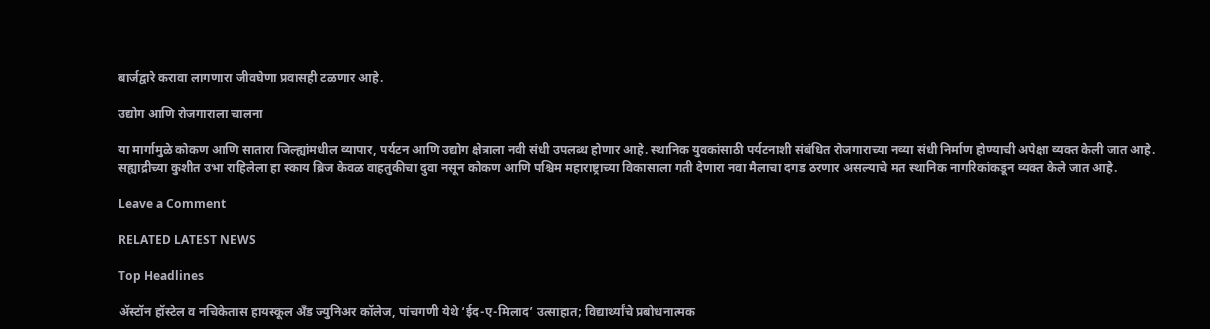बार्जद्वारे करावा लागणारा जीवघेणा प्रवासही टळणार आहे.

उद्योग आणि रोजगाराला चालना

या मार्गामुळे कोकण आणि सातारा जिल्ह्यांमधील व्यापार, पर्यटन आणि उद्योग क्षेत्राला नवी संधी उपलब्ध होणार आहे. स्थानिक युवकांसाठी पर्यटनाशी संबंधित रोजगाराच्या नव्या संधी निर्माण होण्याची अपेक्षा व्यक्त केली जात आहे. सह्याद्रीच्या कुशीत उभा राहिलेला हा स्काय ब्रिज केवळ वाहतुकीचा दुवा नसून कोकण आणि पश्चिम महाराष्ट्राच्या विकासाला गती देणारा नवा मैलाचा दगड ठरणार असल्याचे मत स्थानिक नागरिकांकडून व्यक्त केले जात आहे.

Leave a Comment

RELATED LATEST NEWS

Top Headlines

अ‍ॅस्टॉन हॉस्टेल व नचिकेतास हायस्कूल अँड ज्युनिअर कॉलेज, पांचगणी येथे ‘ईद-ए-मिलाद’ उत्साहात; विद्यार्थ्यांचे प्रबोधनात्मक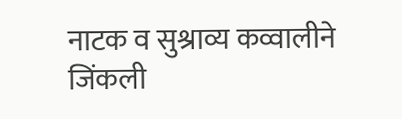नाटक व सुश्राव्य कव्वालीने जिंकली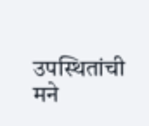उपस्थितांची मने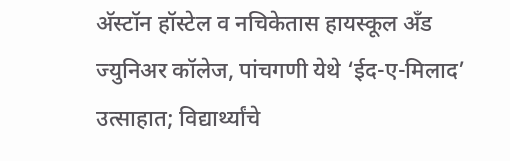अ‍ॅस्टॉन हॉस्टेल व नचिकेतास हायस्कूल अँड ज्युनिअर कॉलेज, पांचगणी येथे ‘ईद-ए-मिलाद’ उत्साहात; विद्यार्थ्यांचे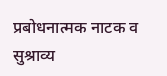प्रबोधनात्मक नाटक व सुश्राव्य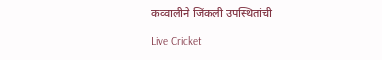कव्वालीने जिंकली उपस्थितांची

Live Cricket